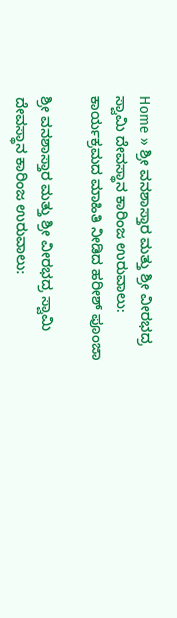Home » ಶ್ರೀ ವನಶಾಸ್ತಾರ ಮತ್ತು ಶ್ರೀ ವೀರಭದ್ರ ಸ್ವಾಮಿ ದೇವಸ್ಥಾನ ಕಾರಿಂಜ ಉರುವಾಲು: ಕಾರ್ಯಕ್ರಮದ ಮಾಹಿತಿ ನೀಡಿದ ಹರೀಶ್‌ ಪೂಂಜಾ

ಶ್ರೀ ವನಶಾಸ್ತಾರ ಮತ್ತು ಶ್ರೀ ವೀರಭದ್ರ ಸ್ವಾಮಿ ದೇವಸ್ಥಾನ ಕಾರಿಂಜ ಉರುವಾಲು: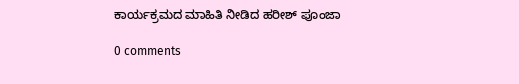ಕಾರ್ಯಕ್ರಮದ ಮಾಹಿತಿ ನೀಡಿದ ಹರೀಶ್‌ ಪೂಂಜಾ

0 comments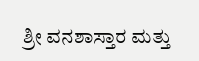ಶ್ರೀ ವನಶಾಸ್ತಾರ ಮತ್ತು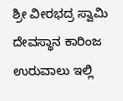ಶ್ರೀ ವೀರಭದ್ರ ಸ್ವಾಮಿ ದೇವಸ್ಥಾನ ಕಾರಿಂಜ ಉರುವಾಲು ಇಲ್ಲಿ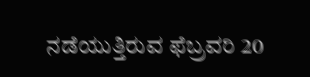ನಡೆಯುತ್ತಿರುವ ಫೆಬ್ರವರಿ 20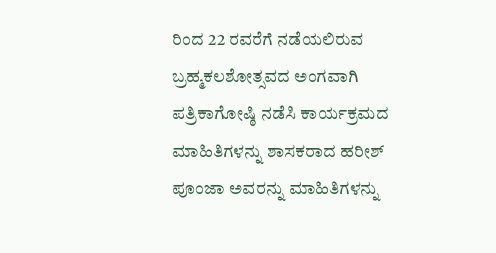ರಿಂದ 22 ರವರೆಗೆ ನಡೆಯಲಿರುವ ಬ್ರಹ್ಮಕಲಶೋತ್ಸವದ ಅಂಗವಾಗಿ ಪತ್ರಿಕಾಗೋಷ್ಠಿ ನಡೆಸಿ ಕಾರ್ಯಕ್ರಮದ ಮಾಹಿತಿಗಳನ್ನು ಶಾಸಕರಾದ ಹರೀಶ್‌ ಪೂಂಜಾ ಅವರನ್ನು ಮಾಹಿತಿಗಳನ್ನು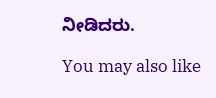ನೀಡಿದರು.

You may also like